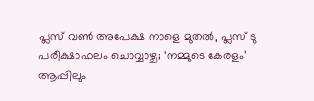പ്ലസ് വണ്‍ അപേക്ഷ നാളെ മുതല്‍, പ്ലസ് ടു പരീക്ഷാഫലം ചൊവ്വാഴ്ച; ‘നമ്മുടെ കേരളം’ ആപ്പിലും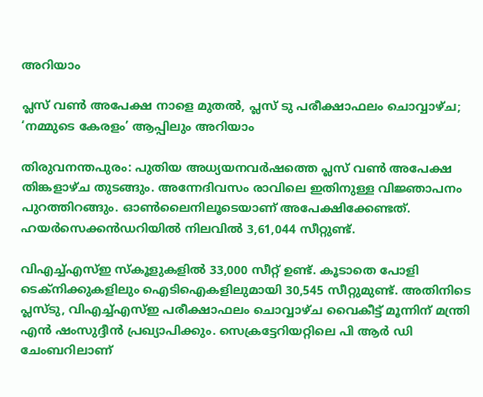അറിയാം

പ്ലസ് വണ്‍ അപേക്ഷ നാളെ മുതല്‍, പ്ലസ് ടു പരീക്ഷാഫലം ചൊവ്വാഴ്ച; ‘നമ്മുടെ കേരളം’ ആപ്പിലും അറിയാം

തിരുവനന്തപുരം: പുതിയ അധ്യയനവര്‍ഷത്തെ പ്ലസ് വണ്‍ അപേക്ഷ തിങ്കളാഴ്ച തുടങ്ങും. അന്നേദിവസം രാവിലെ ഇതിനുള്ള വിജ്ഞാപനം പുറത്തിറങ്ങും. ഓണ്‍ലൈനിലൂടെയാണ് അപേക്ഷിക്കേണ്ടത്. ഹയര്‍സെക്കന്‍ഡറിയില്‍ നിലവില്‍ 3,61,044 സീറ്റുണ്ട്.

വിഎച്ച്എസ്ഇ സ്‌കൂളുകളില്‍ 33,000 സീറ്റ് ഉണ്ട്. കൂടാതെ പോളി ടെക്‌നിക്കുകളിലും ഐടിഐകളിലുമായി 30,545 സീറ്റുമുണ്ട്. അതിനിടെ പ്ലസ്ടു, വിഎച്ച്എസ്ഇ പരീക്ഷാഫലം ചൊവ്വാഴ്ച വൈകീട്ട് മൂന്നിന് മന്ത്രി എന്‍ ഷംസുദ്ദീന്‍ പ്രഖ്യാപിക്കും. സെക്രട്ടേറിയറ്റിലെ പി ആര്‍ ഡി ചേംബറിലാണ്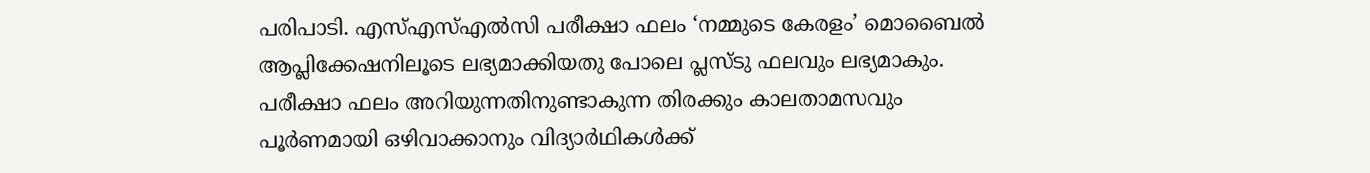പരിപാടി. എസ്എസ്എല്‍സി പരീക്ഷാ ഫലം ‘നമ്മുടെ കേരളം’ മൊബൈല്‍ ആപ്ലിക്കേഷനിലൂടെ ലഭ്യമാക്കിയതു പോലെ പ്ലസ്ടു ഫലവും ലഭ്യമാകും. പരീക്ഷാ ഫലം അറിയുന്നതിനുണ്ടാകുന്ന തിരക്കും കാലതാമസവും പൂര്‍ണമായി ഒഴിവാക്കാനും വിദ്യാര്‍ഥികള്‍ക്ക്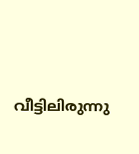വീട്ടിലിരുന്നു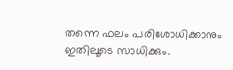തന്നെ ഫലം പരിശോധിക്കാനും ഇതിലൂടെ സാധിക്കും.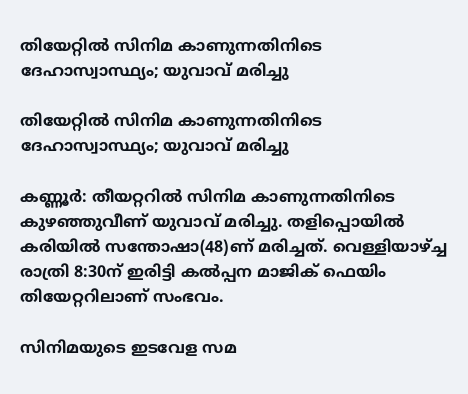തിയേറ്റില്‍ സിനിമ കാണുന്നതിനിടെ ദേഹാസ്വാസ്ഥ്യം; യുവാവ് മരിച്ചു

തിയേറ്റില്‍ സിനിമ കാണുന്നതിനിടെ ദേഹാസ്വാസ്ഥ്യം; യുവാവ് മരിച്ചു

കണ്ണൂര്‍: തീയറ്ററില്‍ സിനിമ കാണുന്നതിനിടെ കുഴഞ്ഞുവീണ് യുവാവ് മരിച്ചു. തളിപ്പൊയില്‍ കരിയില്‍ സന്തോഷാ(48)ണ് മരിച്ചത്. വെള്ളിയാഴ്ച്ച രാത്രി 8:30ന് ഇരിട്ടി കല്‍പ്പന മാജിക് ഫെയിം തിയേറ്ററിലാണ് സംഭവം.

സിനിമയുടെ ഇടവേള സമ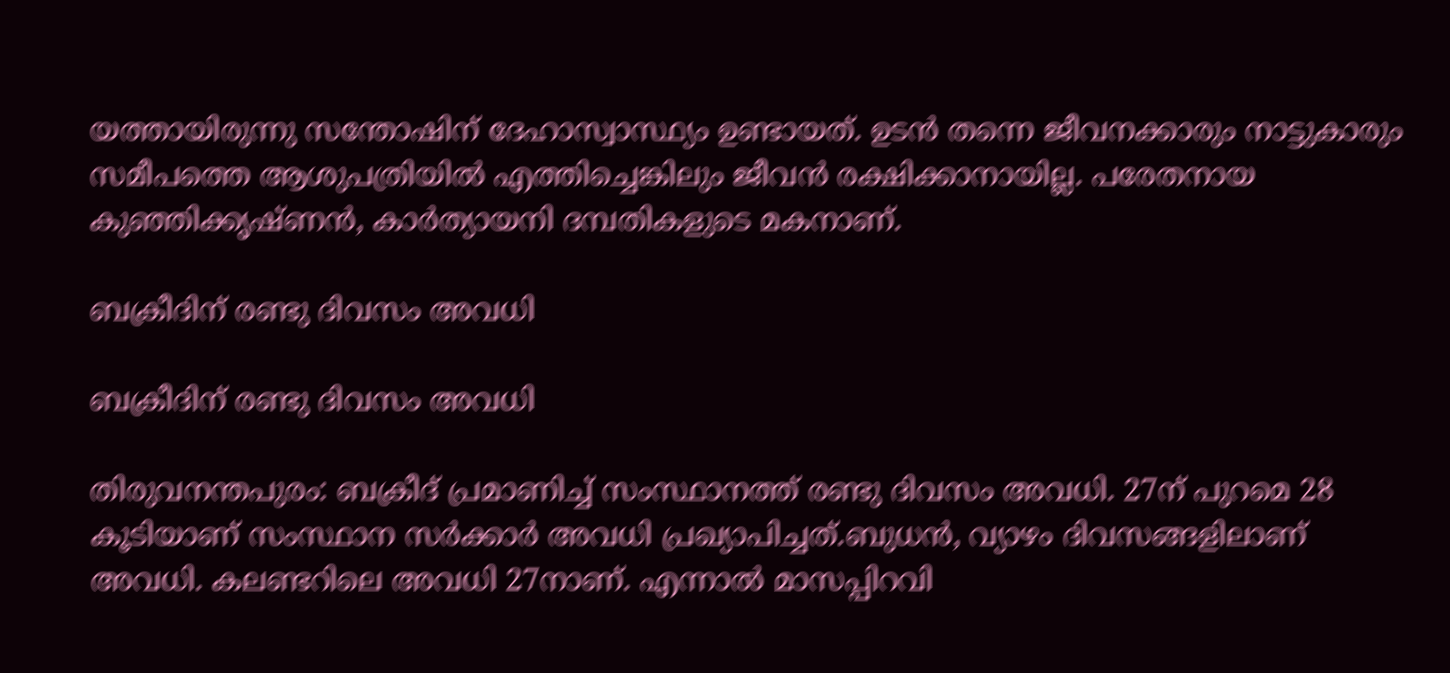യത്തായിരുന്നു സന്തോഷിന് ദേഹാസ്വാസ്ഥ്യം ഉണ്ടായത്. ഉടന്‍ തന്നെ ജീവനക്കാരും നാട്ടുകാരും സമീപത്തെ ആശുപത്രിയില്‍ എത്തിച്ചെങ്കിലും ജീവന്‍ രക്ഷിക്കാനായില്ല. പരേതനായ കുഞ്ഞിക്കൃഷ്ണന്‍, കാര്‍ത്യായനി ദമ്പതികളുടെ മകനാണ്.

ബക്രീദിന് രണ്ടു ദിവസം അവധി

ബക്രീദിന് രണ്ടു ദിവസം അവധി

തിരുവനന്തപുരം: ബക്രീദ് പ്രമാണിച്ച് സംസ്ഥാനത്ത് രണ്ടു ദിവസം അവധി. 27ന് പുറമെ 28 കൂടിയാണ് സംസ്ഥാന സര്‍ക്കാര്‍ അവധി പ്രഖ്യാപിച്ചത്.ബുധന്‍, വ്യാഴം ദിവസങ്ങളിലാണ് അവധി. കലണ്ടറിലെ അവധി 27നാണ്. എന്നാല്‍ മാസപ്പിറവി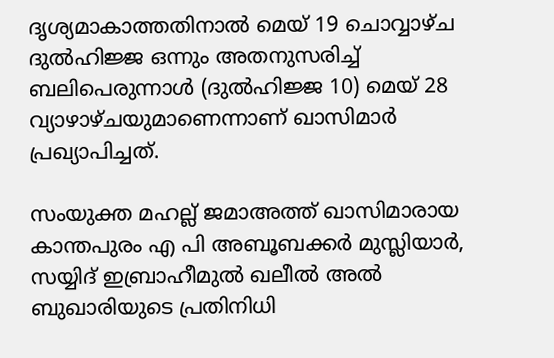ദൃശ്യമാകാത്തതിനാല്‍ മെയ് 19 ചൊവ്വാഴ്ച ദുല്‍ഹിജ്ജ ഒന്നും അതനുസരിച്ച് ബലിപെരുന്നാള്‍ (ദുല്‍ഹിജ്ജ 10) മെയ് 28 വ്യാഴാഴ്ചയുമാണെന്നാണ് ഖാസിമാര്‍ പ്രഖ്യാപിച്ചത്.

സംയുക്ത മഹല്ല് ജമാഅത്ത് ഖാസിമാരായ കാന്തപുരം എ പി അബൂബക്കര്‍ മുസ്ലിയാര്‍, സയ്യിദ് ഇബ്രാഹീമുല്‍ ഖലീല്‍ അല്‍ ബുഖാരിയുടെ പ്രതിനിധി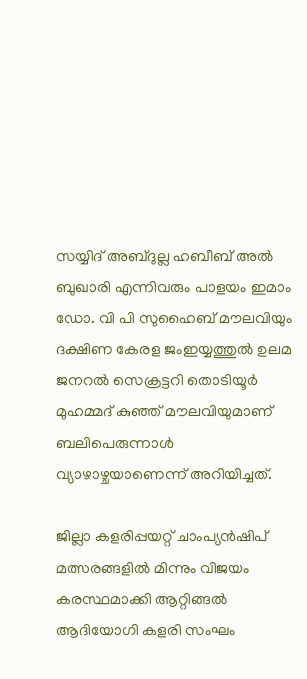സയ്യിദ് അബ്ദുല്ല ഹബീബ് അല്‍ ബുഖാരി എന്നിവരും പാളയം ഇമാം ഡോ. വി പി സുഹൈബ് മൗലവിയും ദക്ഷിണ കേരള ജംഇയ്യത്തുല്‍ ഉലമ ജനറല്‍ സെക്രട്ടറി തൊടിയൂര്‍ മുഹമ്മദ് കുഞ്ഞ് മൗലവിയുമാണ് ബലിപെരുന്നാള്‍ വ്യാഴാഴ്ചയാണെന്ന് അറിയിച്ചത്.

ജില്ലാ കളരിപ്പയറ്റ് ചാംപ്യൻഷിപ് മത്സരങ്ങളിൽ മിന്നും വിജയം കരസ്ഥമാക്കി ആറ്റിങ്ങൽ ആദിയോഗി കളരി സംഘം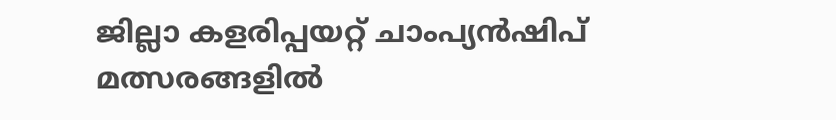ജില്ലാ കളരിപ്പയറ്റ് ചാംപ്യൻഷിപ് മത്സരങ്ങളിൽ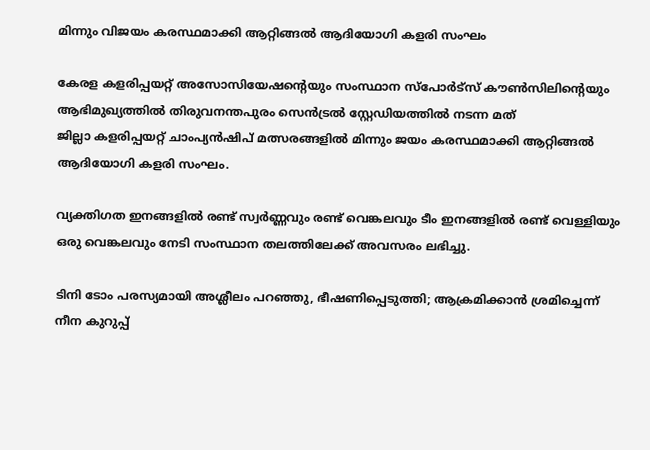മിന്നും വിജയം കരസ്ഥമാക്കി ആറ്റിങ്ങൽ ആദിയോഗി കളരി സംഘം

കേരള കളരിപ്പയറ്റ് അസോസിയേഷന്റെയും സംസ്ഥാന സ്‌പോർട്‌സ് കൗൺസിലിന്റെയും ആഭിമുഖ്യത്തിൽ തിരുവനന്തപുരം സെൻട്രൽ സ്റ്റേഡിയത്തിൽ നടന്ന മത്
ജില്ലാ കളരിപ്പയറ്റ് ചാംപ്യൻഷിപ് മത്സരങ്ങളിൽ മിന്നും ജയം കരസ്ഥമാക്കി ആറ്റിങ്ങൽ ആദിയോഗി കളരി സംഘം.

വ്യക്തിഗത ഇനങ്ങളിൽ രണ്ട് സ്വർണ്ണവും രണ്ട് വെങ്കലവും ടീം ഇനങ്ങളിൽ രണ്ട് വെള്ളിയും ഒരു വെങ്കലവും നേടി സംസ്ഥാന തലത്തിലേക്ക് അവസരം ലഭിച്ചു.

ടിനി ടോം പരസ്യമായി അശ്ലീലം പറഞ്ഞു, ഭീഷണിപ്പെടുത്തി; ആക്രമിക്കാന്‍ ശ്രമിച്ചെന്ന് നീന കുറുപ്പ്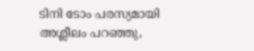ടിനി ടോം പരസ്യമായി അശ്ലീലം പറഞ്ഞു,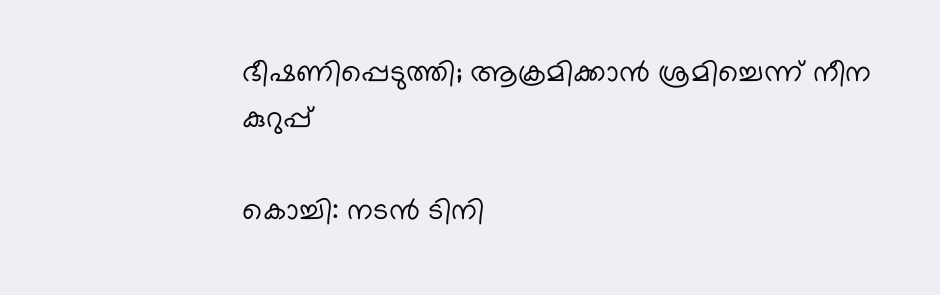ഭീഷണിപ്പെടുത്തി; ആക്രമിക്കാന്‍ ശ്രമിച്ചെന്ന് നീന കുറുപ്പ്

കൊച്ചി: നടന്‍ ടിനി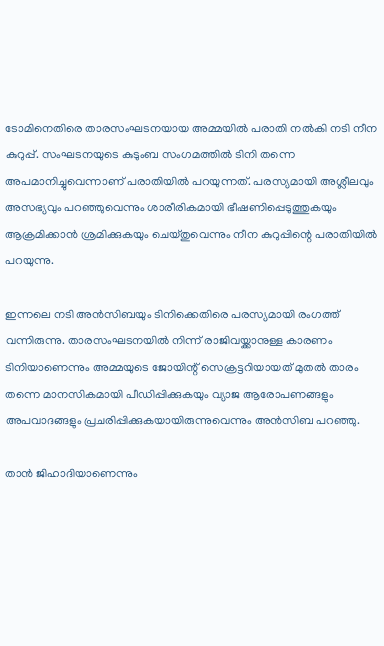ടോമിനെതിരെ താരസംഘടനയായ അമ്മയില്‍ പരാതി നല്‍കി നടി നീന കുറുപ്പ്. സംഘടനയുടെ കുടുംബ സംഗമത്തില്‍ ടിനി തന്നെ അപമാനിച്ചുവെന്നാണ് പരാതിയില്‍ പറയുന്നത്. പരസ്യമായി അശ്ലീലവും അസഭ്യവും പറഞ്ഞുവെന്നും ശാരീരികമായി ഭീഷണിപ്പെടുത്തുകയും ആക്രമിക്കാന്‍ ശ്രമിക്കുകയും ചെയ്തുവെന്നും നീന കുറുപ്പിന്റെ പരാതിയില്‍ പറയുന്നു.

ഇന്നലെ നടി അന്‍സിബയും ടിനിക്കെതിരെ പരസ്യമായി രംഗത്ത് വന്നിരുന്നു. താരസംഘടനയില്‍ നിന്ന് രാജിവയ്ക്കാനുള്ള കാരണം ടിനിയാണെന്നും അമ്മയുടെ ജോയിന്റ് സെക്രട്ടറിയായത് മുതല്‍ താരം തന്നെ മാനസികമായി പീഡിപ്പിക്കുകയും വ്യാജ ആരോപണങ്ങളും അപവാദങ്ങളും പ്രചരിപ്പിക്കുകയായിരുന്നുവെന്നും അന്‍സിബ പറഞ്ഞു.

താന്‍ ജിഹാദിയാണെന്നും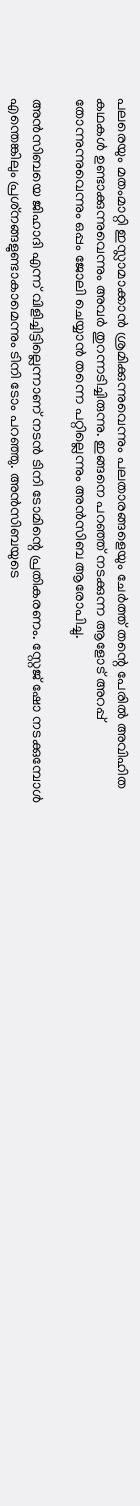പലരെയും മതംമാറ്റി ഇസ്ലാമാക്കാന്‍ ശ്രമിക്കുന്നുവെന്നും പലതാരങ്ങളെയും ചേര്‍ത്ത് തന്റെ പേരില്‍ അവിഹിത കഥകള്‍ ഉണ്ടാക്കുന്നുവെന്നും അവര്‍ തുറന്നടിച്ചിരുന്നു. ഇങ്ങനെ പറഞ്ഞ് നടക്കുന്ന ആളോട് അറപ്പ് തോന്നുന്നുവെന്നും ഒപ്പം ജോലി ചെയ്യാന്‍ തന്നെ പറ്റില്ലെന്നും അന്‍സിബ ആരോപിച്ചു.

അന്‍സിബയെ ജിഹാദി എന്ന് വിളിച്ചിട്ടില്ലെന്നാണ് നടന്‍ ടിനി ടോമിന്റെ പ്രതികരണം. സ്റ്റേജ് ഷോ നടക്കുമ്പോള്‍ എന്തെങ്കിലും പ്രശ്‌നങ്ങളുണ്ടാകാമെന്നും ടിനി ടോം പറഞ്ഞു. അന്‍സിബയുടെ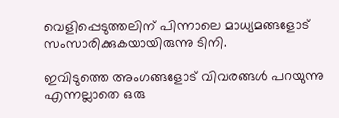വെളിപ്പെടുത്തലിന് പിന്നാലെ മാധ്യമങ്ങളോട് സംസാരിക്കുകയായിരുന്നു ടിനി.

ഇവിടുത്തെ അംഗങ്ങളോട് വിവരങ്ങള്‍ പറയുന്നു എന്നല്ലാതെ ഒരു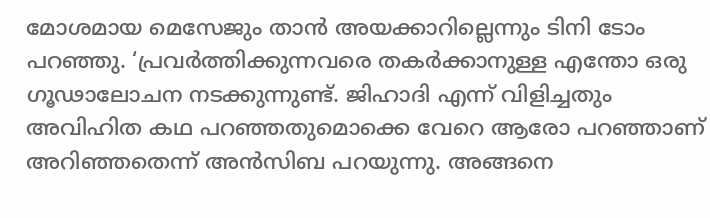മോശമായ മെസേജും താന്‍ അയക്കാറില്ലെന്നും ടിനി ടോം പറഞ്ഞു. ‘പ്രവര്‍ത്തിക്കുന്നവരെ തകര്‍ക്കാനുള്ള എന്തോ ഒരു ഗൂഢാലോചന നടക്കുന്നുണ്ട്. ജിഹാദി എന്ന് വിളിച്ചതും അവിഹിത കഥ പറഞ്ഞതുമൊക്കെ വേറെ ആരോ പറഞ്ഞാണ് അറിഞ്ഞതെന്ന് അന്‍സിബ പറയുന്നു. അങ്ങനെ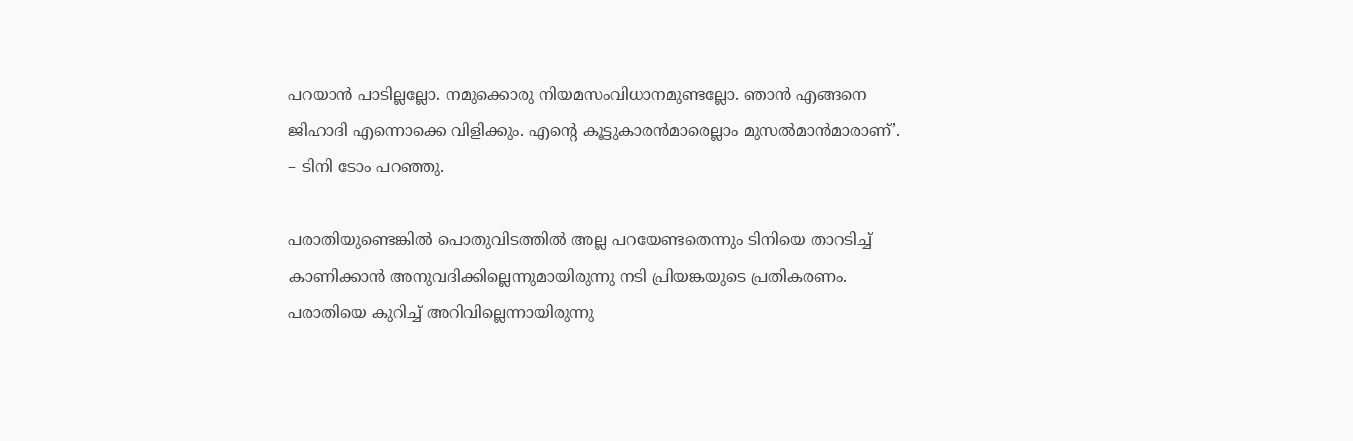പറയാന്‍ പാടില്ലല്ലോ. നമുക്കൊരു നിയമസംവിധാനമുണ്ടല്ലോ. ഞാന്‍ എങ്ങനെ ജിഹാദി എന്നൊക്കെ വിളിക്കും. എന്റെ കൂട്ടുകാരന്‍മാരെല്ലാം മുസല്‍മാന്‍മാരാണ്’. – ടിനി ടോം പറഞ്ഞു.

പരാതിയുണ്ടെങ്കില്‍ പൊതുവിടത്തില്‍ അല്ല പറയേണ്ടതെന്നും ടിനിയെ താറടിച്ച് കാണിക്കാന്‍ അനുവദിക്കില്ലെന്നുമായിരുന്നു നടി പ്രിയങ്കയുടെ പ്രതികരണം. പരാതിയെ കുറിച്ച് അറിവില്ലെന്നായിരുന്നു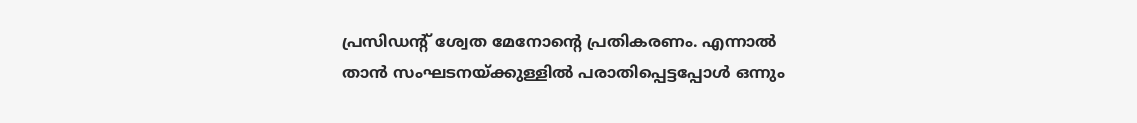പ്രസിഡന്റ് ശ്വേത മേനോന്റെ പ്രതികരണം. എന്നാല്‍ താന്‍ സംഘടനയ്ക്കുള്ളില്‍ പരാതിപ്പെട്ടപ്പോള്‍ ഒന്നും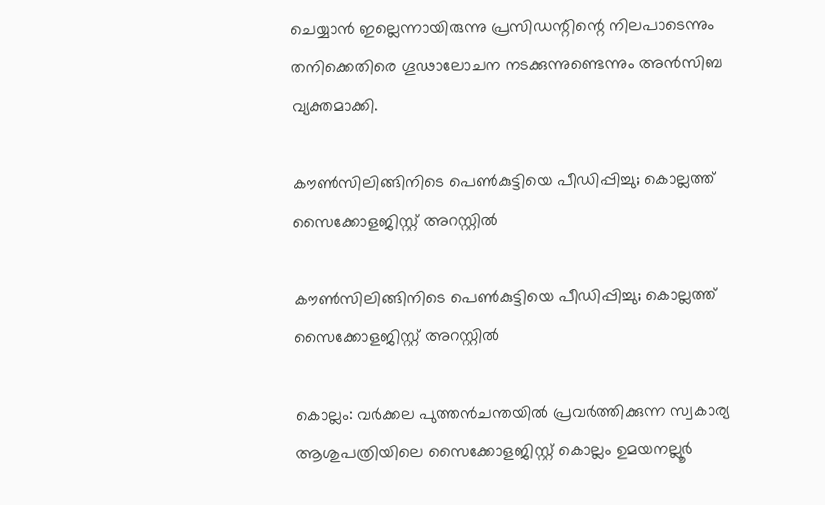ചെയ്യാന്‍ ഇല്ലെന്നായിരുന്നു പ്രസിഡന്റിന്റെ നിലപാടെന്നും തനിക്കെതിരെ ഗൂഢാലോചന നടക്കുന്നുണ്ടെന്നും അന്‍സിബ വ്യക്തമാക്കി.

കൗണ്‍സിലിങ്ങിനിടെ പെണ്‍കുട്ടിയെ പീഡിപ്പിച്ചു; കൊല്ലത്ത് സൈക്കോളജിസ്റ്റ് അറസ്റ്റില്‍

കൗണ്‍സിലിങ്ങിനിടെ പെണ്‍കുട്ടിയെ പീഡിപ്പിച്ചു; കൊല്ലത്ത് സൈക്കോളജിസ്റ്റ് അറസ്റ്റില്‍

കൊല്ലം: വർക്കല പുത്തൻചന്തയിൽ പ്രവർത്തിക്കുന്ന സ്വകാര്യ ആശുപത്രിയിലെ സൈക്കോളജിസ്റ്റ് കൊല്ലം ഉമയനല്ലൂർ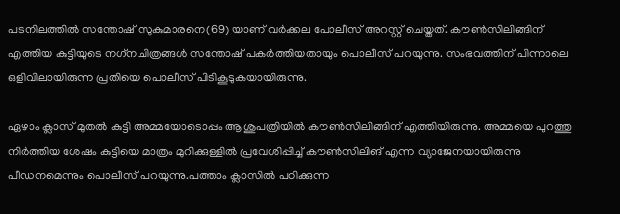പടനിലത്തിൽ സന്തോഷ് സുകുമാരനെ(69) യാണ് വർക്കല പോലീസ് അറസ്റ്റ് ചെയ്തത്. കൗണ്‍സിലിങ്ങിന് എത്തിയ കുട്ടിയുടെ നഗ്‌നചിത്രങ്ങള്‍ സന്തോഷ് പകര്‍ത്തിയതായും പൊലീസ് പറയുന്നു. സംഭവത്തിന് പിന്നാലെ ഒളിവിലായിരുന്ന പ്രതിയെ പൊലീസ് പിടികൂടുകയായിരുന്നു.

ഏഴാം ക്ലാസ് മുതല്‍ കുട്ടി അമ്മയോടൊപ്പം ആശുപത്രിയില്‍ കൗണ്‍സിലിങ്ങിന് എത്തിയിരുന്നു. അമ്മയെ പുറത്തു നിര്‍ത്തിയ ശേഷം കുട്ടിയെ മാത്രം മുറിക്കുള്ളില്‍ പ്രവേശിപ്പിച്ച് കൗണ്‍സിലിങ് എന്ന വ്യാജേനയായിരുന്നു പീഡനമെന്നും പൊലീസ് പറയുന്നു.പത്താം ക്ലാസില്‍ പഠിക്കുന്ന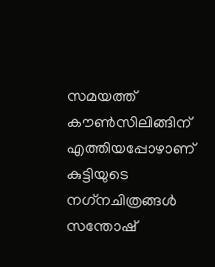സമയത്ത് കൗണ്‍സിലിങ്ങിന് എത്തിയപ്പോഴാണ് കുട്ടിയുടെ നഗ്‌നചിത്രങ്ങള്‍ സന്തോഷ്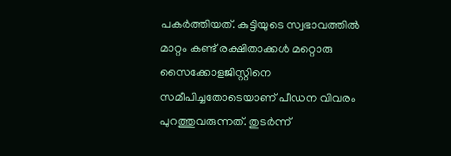പകര്‍ത്തിയത്. കുട്ടിയുടെ സ്വഭാവത്തില്‍ മാറ്റം കണ്ട് രക്ഷിതാക്കള്‍ മറ്റൊരു സൈക്കോളജിസ്റ്റിനെ സമീപിച്ചതോടെയാണ് പീഡന വിവരം പുറത്തുവരുന്നത്. തുടര്‍ന്ന്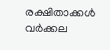രക്ഷിതാക്കള്‍ വര്‍ക്കല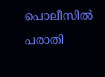പൊലീസില്‍ പരാതി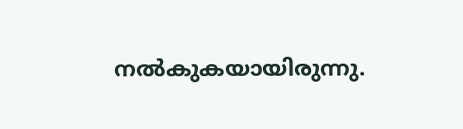നല്‍കുകയായിരുന്നു.